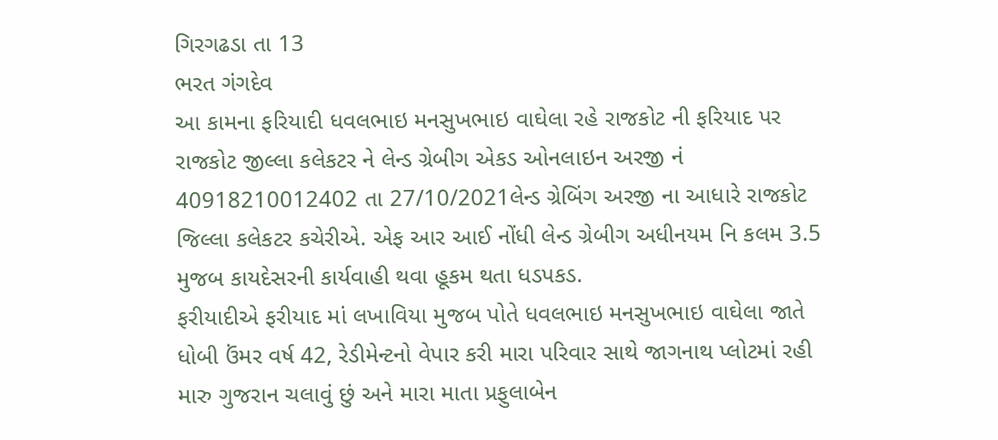ગિરગઢડા તા 13
ભરત ગંગદેવ
આ કામના ફરિયાદી ધવલભાઇ મનસુખભાઇ વાઘેલા રહે રાજકોટ ની ફરિયાદ પર રાજકોટ જીલ્લા કલેકટર ને લેન્ડ ગ્રેબીગ એકડ ઓનલાઇન અરજી નં 40918210012402 તા 27/10/2021લેન્ડ ગ્રેબિંગ અરજી ના આધારે રાજકોટ જિલ્લા કલેકટર કચેરીએ. એફ આર આઈ નોંધી લેન્ડ ગ્રેબીગ અધીનયમ નિ કલમ 3.5 મુજબ કાયદેસરની કાર્યવાહી થવા હૂકમ થતા ધડપકડ.
ફરીયાદીએ ફરીયાદ માં લખાવિયા મુજબ પોતે ધવલભાઇ મનસુખભાઇ વાઘેલા જાતે ધોબી ઉંમર વર્ષ 42, રેડીમેન્ટનો વેપાર કરી મારા પરિવાર સાથે જાગનાથ પ્લોટમાં રહી મારુ ગુજરાન ચલાવું છું અને મારા માતા પ્રફુલાબેન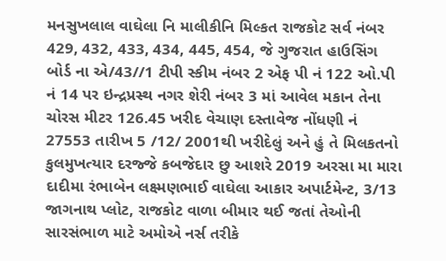મનસુખલાલ વાઘેલા નિ માલીકીનિ મિલ્કત રાજકોટ સર્વ નંબર 429, 432, 433, 434, 445, 454, જે ગુજરાત હાઉસિંગ બોર્ડ ના એ/43//1 ટીપી સ્કીમ નંબર 2 એફ પી નં 122 ઓ.પી નં 14 પર ઇન્દ્રપ્રસ્થ નગર શેરી નંબર 3 માં આવેલ મકાન તેના ચોરસ મીટર 126.45 ખરીદ વેચાણ દસ્તાવેજ નોંધણી નં 27553 તારીખ 5 /12/ 2001થી ખરીદેલું અને હું તે મિલકતનો કુલમુખત્યાર દરજ્જે કબજેદાર છુ આશરે 2019 અરસા મા મારા દાદીમા રંભાબેન લક્ષ્મણભાઈ વાઘેલા આકાર અપાર્ટમેન્ટ, 3/13 જાગનાથ પ્લોટ, રાજકોટ વાળા બીમાર થઈ જતાં તેઓની સારસંભાળ માટે અમોએ નર્સ તરીકે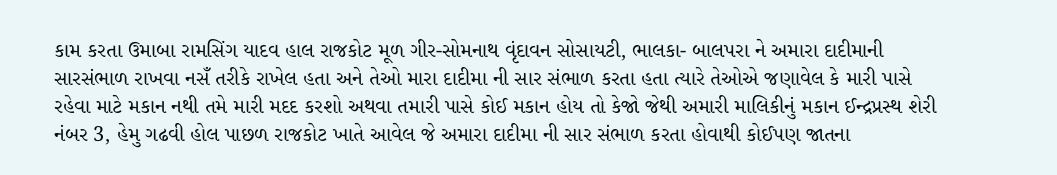કામ કરતા ઉમાબા રામસિંગ યાદવ હાલ રાજકોટ મૂળ ગીર-સોમનાથ વૃંદાવન સોસાયટી, ભાલકા- બાલપરા ને અમારા દાદીમાની સારસંભાળ રાખવા નસઁ તરીકે રાખેલ હતા અને તેઓ મારા દાદીમા ની સાર સંભાળ કરતા હતા ત્યારે તેઓએ જણાવેલ કે મારી પાસે રહેવા માટે મકાન નથી તમે મારી મદદ કરશો અથવા તમારી પાસે કોઈ મકાન હોય તો કેજો જેથી અમારી માલિકીનું મકાન ઈન્દ્રપ્રસ્થ શેરી નંબર 3, હેમુ ગઢવી હોલ પાછળ રાજકોટ ખાતે આવેલ જે અમારા દાદીમા ની સાર સંભાળ કરતા હોવાથી કોઈપણ જાતના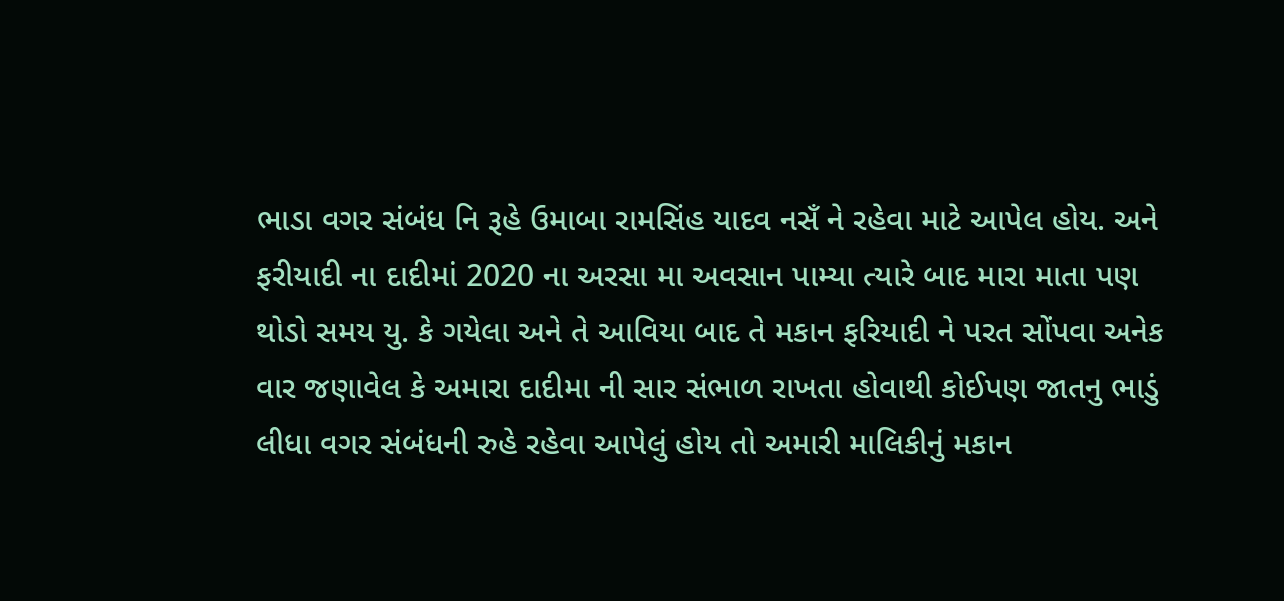ભાડા વગર સંબંધ નિ રૂહે ઉમાબા રામસિંહ યાદવ નસઁ ને રહેવા માટે આપેલ હોય. અને ફરીયાદી ના દાદીમાં 2020 ના અરસા મા અવસાન પામ્યા ત્યારે બાદ મારા માતા પણ થોડો સમય યુ. કે ગયેલા અને તે આવિયા બાદ તે મકાન ફરિયાદી ને પરત સોંપવા અનેક વાર જણાવેલ કે અમારા દાદીમા ની સાર સંભાળ રાખતા હોવાથી કોઈપણ જાતનુ ભાડું લીધા વગર સંબંધની રુહે રહેવા આપેલું હોય તો અમારી માલિકીનું મકાન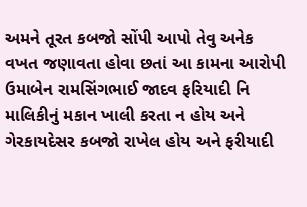અમને તૂરત કબજો સોંપી આપો તેવુ અનેક વખત જણાવતા હોવા છતાં આ કામના આરોપી ઉમાબેન રામસિંગભાઈ જાદવ ફરિયાદી નિ માલિકીનું મકાન ખાલી કરતા ન હોય અને ગેરકાયદેસર કબજો રાખેલ હોય અને ફરીયાદી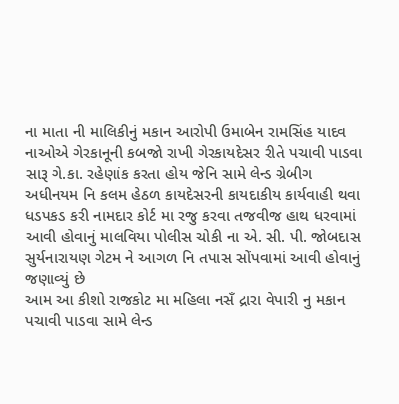ના માતા ની માલિકીનું મકાન આરોપી ઉમાબેન રામસિંહ યાદવ નાઓએ ગેરકાનૂની કબજો રાખી ગેરકાયદેસર રીતે પચાવી પાડવા સારૂ ગે.કા. રહેણાંક કરતા હોય જેનિ સામે લેન્ડ ગ્રેબીગ અધીનયમ નિ કલમ હેઠળ કાયદેસરની કાયદાકીય કાર્યવાહી થવા ધડપકડ કરી નામદાર કોર્ટ મા રજુ કરવા તજવીજ હાથ ધરવામાં આવી હોવાનું માલવિયા પોલીસ ચોકી ના એ. સી. પી. જોબદાસ સુર્યનારાયણ ગેટમ ને આગળ નિ તપાસ સોંપવામાં આવી હોવાનું જણાવ્યું છે
આમ આ કીશો રાજકોટ મા મહિલા નસઁ દ્રારા વેપારી નુ મકાન પચાવી પાડવા સામે લેન્ડ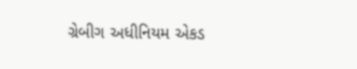ગ્રેબીગ અધીનિયમ એકડ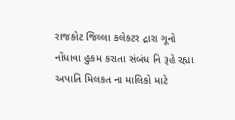રાજકોટ જિલ્લા કલેકટર દ્રારા ગૂનો નોંધાવા હુકમ કરાતા સંબંધ નિ રૂહે રહ્યા અપાતિ મિલકત ના માલિકો માટે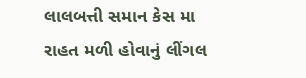લાલબત્તી સમાન કેસ મા રાહત મળી હોવાનું લીંગલ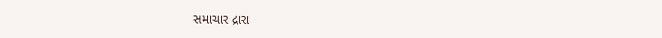સમાચાર દ્રારા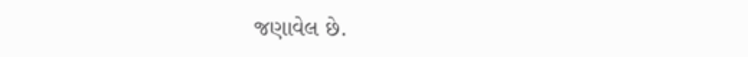જણાવેલ છે.